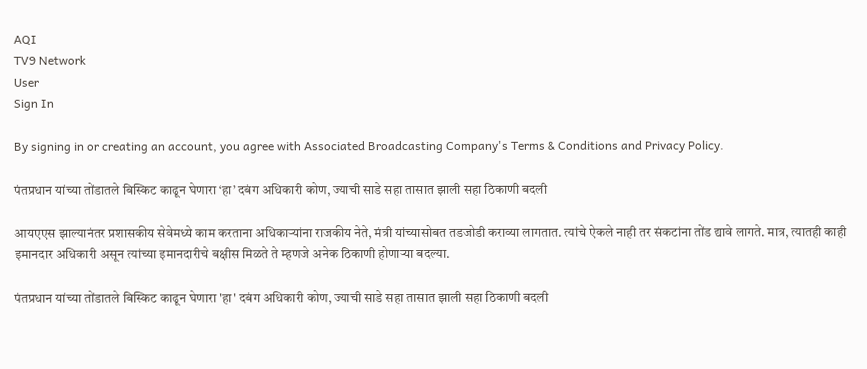AQI
TV9 Network
User
Sign In

By signing in or creating an account, you agree with Associated Broadcasting Company's Terms & Conditions and Privacy Policy.

पंतप्रधान यांच्या तोंडातले बिस्किट काढून घेणारा ‘हा’ दबंग अधिकारी कोण, ज्याची साडे सहा तासात झाली सहा ठिकाणी बदली

आयएएस झाल्यानंतर प्रशासकीय सेवेमध्ये काम करताना अधिकाऱ्यांना राजकीय नेते, मंत्री यांच्यासोबत तडजोडी कराव्या लागतात. त्यांचे ऐकले नाही तर संकटांना तोंड द्यावे लागते. मात्र, त्यातही काही इमानदार अधिकारी असून त्यांच्या इमानदारीचे बक्षीस मिळते ते म्हणजे अनेक ठिकाणी होणाऱ्या बदल्या.

पंतप्रधान यांच्या तोंडातले बिस्किट काढून घेणारा 'हा' दबंग अधिकारी कोण, ज्याची साडे सहा तासात झाली सहा ठिकाणी बदली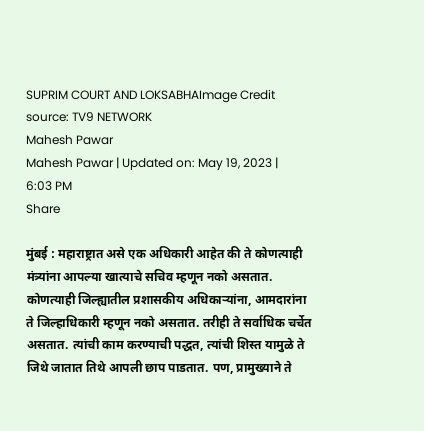SUPRIM COURT AND LOKSABHAImage Credit source: TV9 NETWORK
Mahesh Pawar
Mahesh Pawar | Updated on: May 19, 2023 | 6:03 PM
Share

मुंबई : महाराष्ट्रात असे एक अधिकारी आहेत की ते कोणत्याही मंत्र्यांना आपल्या खात्याचे सचिव म्हणून नको असतात. कोणत्याही जिल्ह्यातील प्रशासकीय अधिकाऱ्यांना, आमदारांना ते जिल्हाधिकारी म्हणून नको असतात. तरीही ते सर्वाधिक चर्चेत असतात. त्यांची काम करण्याची पद्धत, त्यांची शिस्त यामुळे ते जिथे जातात तिथे आपली छाप पाडतात. पण, प्रामुख्याने ते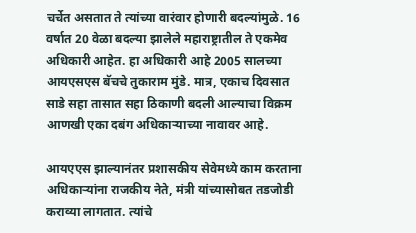चर्चेत असतात ते त्यांच्या वारंवार होणारी बदल्यांमुळे. 16 वर्षात 20 वेळा बदल्या झालेले महाराष्ट्रातील ते एकमेव अधिकारी आहेत. हा अधिकारी आहे 2005 सालच्या आयएसएस बॅचचे तुकाराम मुंडे. मात्र, एकाच दिवसात साडे सहा तासात सहा ठिकाणी बदली आल्याचा विक्रम आणखी एका दबंग अधिकाऱ्याच्या नावावर आहे.

आयएएस झाल्यानंतर प्रशासकीय सेवेमध्ये काम करताना अधिकाऱ्यांना राजकीय नेते, मंत्री यांच्यासोबत तडजोडी कराव्या लागतात. त्यांचे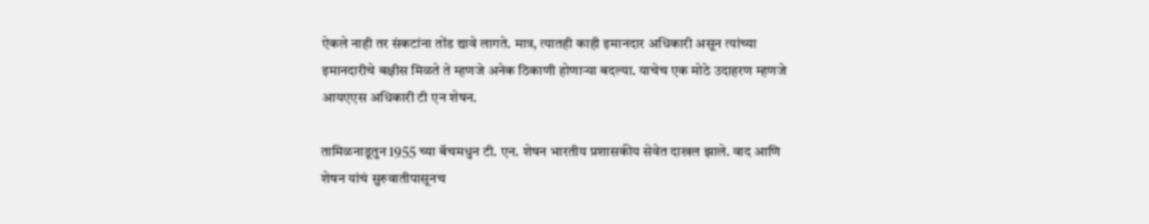ऐकले नाही तर संकटांना तोंड द्यावे लागते. मात्र, त्यातही काही इमानदार अधिकारी असून त्यांच्या इमानदारीचे बक्षीस मिळते ते म्हणजे अनेक ठिकाणी होणाऱ्या बदल्या. याचेच एक मोठे उदाहरण म्हणजे आयएएस अधिकारी टी एन शेषन.

तामिळनाडूतुन 1955 च्या बॅचमधुन टी. एन. शेषन भारतीय प्रशासकीय सेवेत दाखल झाले. वाद आणि शेषन यांचं सुरुवातीपासूनच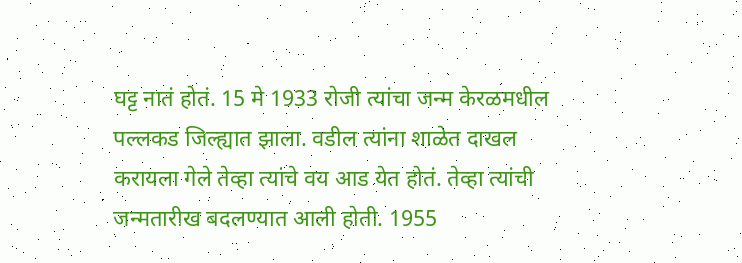घट्ट नातं होतं. 15 मे 1933 रोजी त्यांचा जन्म केरळमधील पल्लकड जिल्ह्यात झाला. वडील त्यांना शाळेत दाखल करायला गेले तेव्हा त्यांचे वय आड येत होतं. तेव्हा त्यांची जन्मतारीख बदलण्यात आली होती. 1955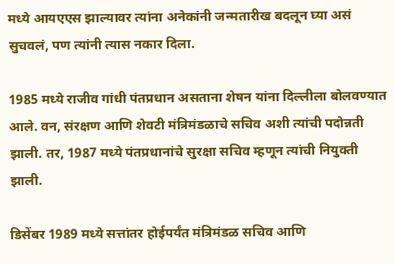मध्ये आयएएस झाल्यावर त्यांना अनेकांनी जन्मतारीख बदलून घ्या असं सुचवलं, पण त्यांनी त्यास नकार दिला.

1985 मध्ये राजीव गांधी पंतप्रधान असताना शेषन यांना दिल्लीला बोलवण्यात आले. वन, संरक्षण आणि शेवटी मंत्रिमंडळाचे सचिव अशी त्यांची पदोन्नती झाली. तर, 1987 मध्ये पंतप्रधानांचे सुरक्षा सचिव म्हणून त्यांची नियुक्ती झाली.

डिसेंबर 1989 मध्ये सत्तांतर होईपर्यंत मंत्रिमंडळ सचिव आणि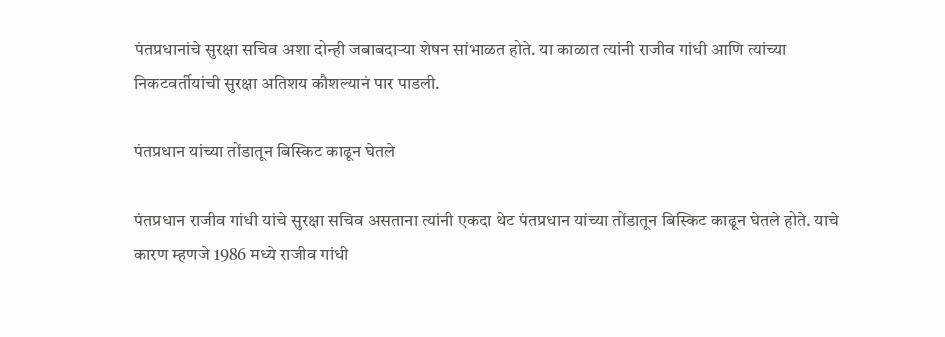पंतप्रधानांचे सुरक्षा सचिव अशा दोन्ही जबाबदाऱ्या शेषन सांभाळत होते. या काळात त्यांनी राजीव गांधी आणि त्यांच्या निकटवर्तीयांची सुरक्षा अतिशय कौशल्यानं पार पाडली.

पंतप्रधान यांच्या तोंडातून बिस्किट काढून घेतले

पंतप्रधान राजीव गांधी यांचे सुरक्षा सचिव असताना त्यांनी एकदा थेट पंतप्रधान यांच्या तोंडातून बिस्किट काढून घेतले होते. याचे कारण म्हणजे 1986 मध्ये राजीव गांधी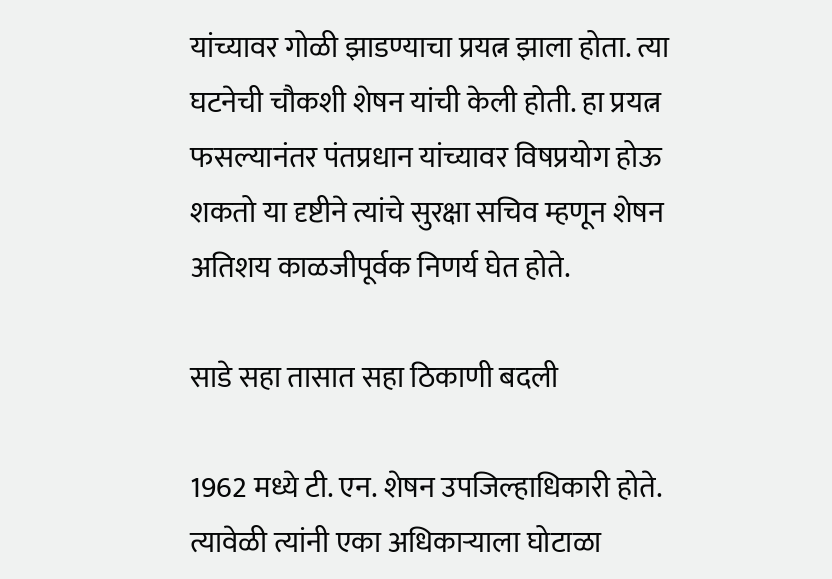यांच्यावर गोळी झाडण्याचा प्रयत्न झाला होता. त्या घटनेची चौकशी शेषन यांची केली होती. हा प्रयत्न फसल्यानंतर पंतप्रधान यांच्यावर विषप्रयोग होऊ शकतो या दृष्टीने त्यांचे सुरक्षा सचिव म्हणून शेषन अतिशय काळजीपूर्वक निणर्य घेत होते.

साडे सहा तासात सहा ठिकाणी बदली

1962 मध्ये टी. एन. शेषन उपजिल्हाधिकारी होते. त्यावेळी त्यांनी एका अधिकाऱ्याला घोटाळा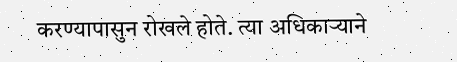करण्यापासुन रोखले होते. त्या अधिकाऱ्याने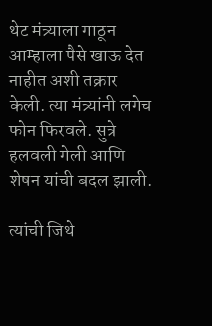थेट मंत्र्याला गाठून आम्हाला पैसे खाऊ देत नाहीत अशी तक्रार केली. त्या मंत्र्यांनी लगेच फोन फिरवले. सुत्रे हलवली गेली आणि शेषन यांची बदल झाली.

त्यांची जिथे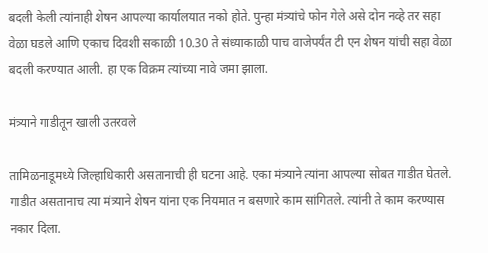बदली केली त्यांनाही शेषन आपल्या कार्यालयात नको होते. पुन्हा मंत्र्यांचे फोन गेले असे दोन नव्हे तर सहा वेळा घडले आणि एकाच दिवशी सकाळी 10.30 ते संध्याकाळी पाच वाजेपर्यंत टी एन शेषन यांची सहा वेळा बदली करण्यात आली. हा एक विक्रम त्यांच्या नावे जमा झाला.

मंत्र्याने गाडीतून खाली उतरवले

तामिळनाडूमध्ये जिल्हाधिकारी असतानाची ही घटना आहे. एका मंत्र्याने त्यांना आपल्या सोबत गाडीत घेतले. गाडीत असतानाच त्या मंत्र्याने शेषन यांना एक नियमात न बसणारे काम सांगितले. त्यांनी ते काम करण्यास नकार दिला.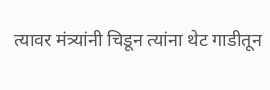त्यावर मंत्र्यांनी चिडून त्यांना थेट गाडीतून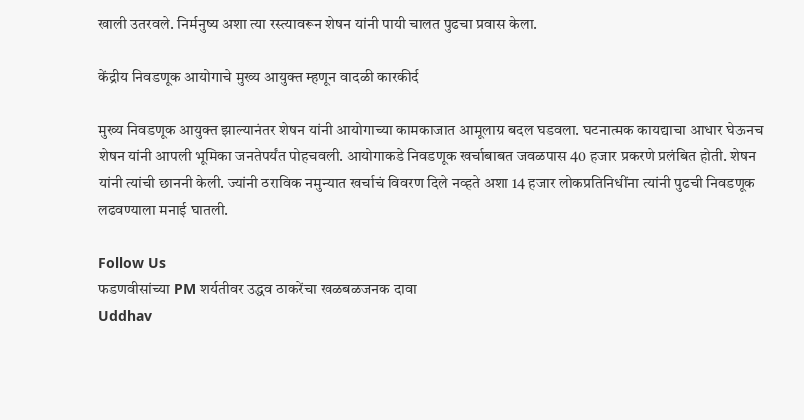खाली उतरवले. निर्मनुष्य अशा त्या रस्त्यावरून शेषन यांनी पायी चालत पुढचा प्रवास केला.

केंद्रीय निवडणूक आयोगाचे मुख्य आयुक्त म्हणून वादळी कारकीर्द

मुख्य निवडणूक आयुक्त झाल्यानंतर शेषन यांनी आयोगाच्या कामकाजात आमूलाग्र बदल घडवला. घटनात्मक कायद्याचा आधार घेऊनच शेषन यांनी आपली भूमिका जनतेपर्यंत पोहचवली. आयोगाकडे निवडणूक खर्चाबाबत जवळपास 40 हजार प्रकरणे प्रलंबित होती. शेषन यांनी त्यांची छाननी केली. ज्यांनी ठराविक नमुन्यात खर्चाचं विवरण दिले नव्हते अशा 14 हजार लोकप्रतिनिधींना त्यांनी पुढची निवडणूक लढवण्याला मनाई घातली.

Follow Us
फडणवीसांच्या PM शर्यतीवर उद्धव ठाकरेंचा खळबळजनक दावा
Uddhav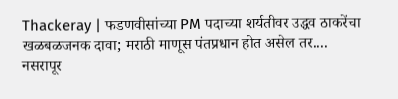Thackeray | फडणवीसांच्या PM पदाच्या शर्यतीवर उद्धव ठाकरेंचा खळबळजनक दावा; मराठी माणूस पंतप्रधान होत असेल तर....
नसरापूर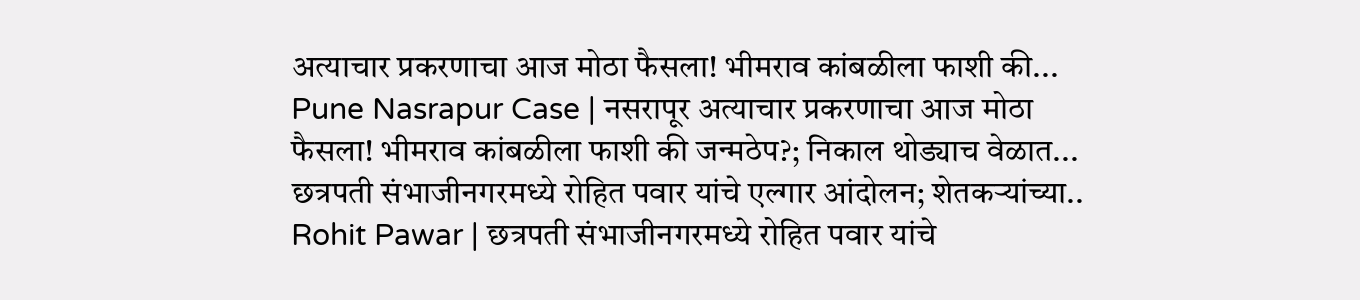अत्याचार प्रकरणाचा आज मोठा फैसला! भीमराव कांबळीला फाशी की...
Pune Nasrapur Case | नसरापूर अत्याचार प्रकरणाचा आज मोठा फैसला! भीमराव कांबळीला फाशी की जन्मठेप?; निकाल थोड्याच वेळात...
छत्रपती संभाजीनगरमध्ये रोहित पवार यांचे एल्गार आंदोलन; शेतकऱ्यांच्या..
Rohit Pawar | छत्रपती संभाजीनगरमध्ये रोहित पवार यांचे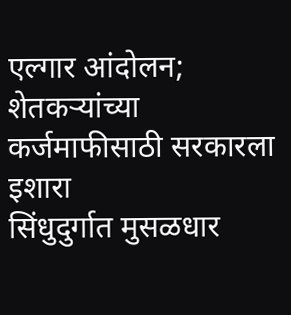एल्गार आंदोलन; शेतकऱ्यांच्या कर्जमाफीसाठी सरकारला इशारा
सिंधुदुर्गात मुसळधार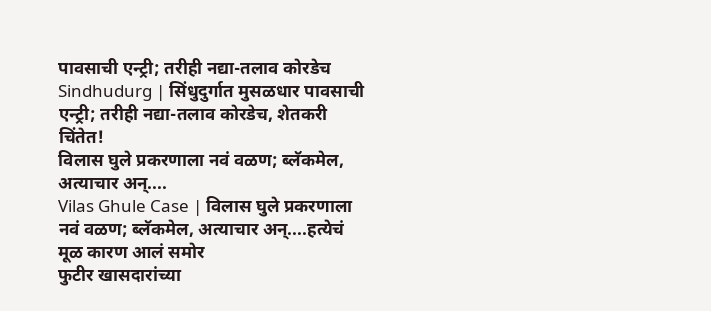पावसाची एन्ट्री; तरीही नद्या-तलाव कोरडेच
Sindhudurg | सिंधुदुर्गात मुसळधार पावसाची एन्ट्री; तरीही नद्या-तलाव कोरडेच, शेतकरी चिंतेत!
विलास घुले प्रकरणाला नवं वळण; ब्लॅकमेल, अत्याचार अन्....
Vilas Ghule Case | विलास घुले प्रकरणाला नवं वळण; ब्लॅकमेल, अत्याचार अन्....हत्येचं मूळ कारण आलं समोर
फुटीर खासदारांच्या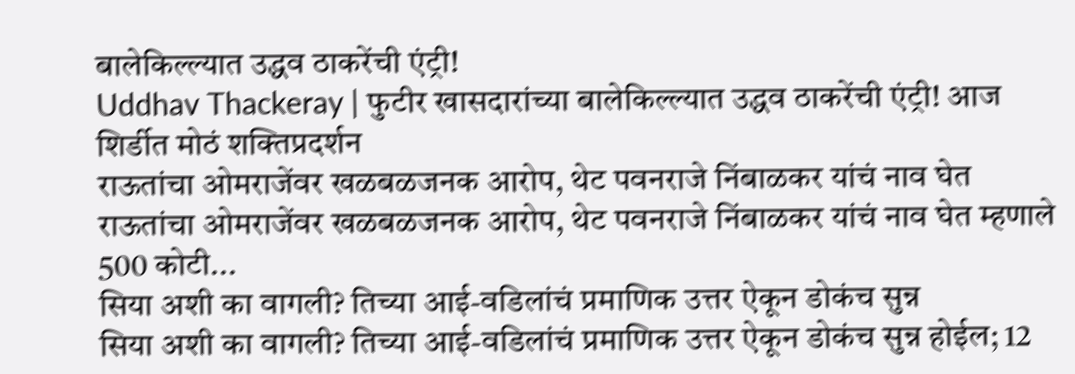बालेकिल्ल्यात उद्धव ठाकरेंची एंट्री!
Uddhav Thackeray | फुटीर खासदारांच्या बालेकिल्ल्यात उद्धव ठाकरेंची एंट्री! आज शिर्डीत मोठं शक्तिप्रदर्शन
राऊतांचा ओमराजेंवर खळबळजनक आरोप, थेट पवनराजे निंबाळकर यांचं नाव घेत
राऊतांचा ओमराजेंवर खळबळजनक आरोप, थेट पवनराजे निंबाळकर यांचं नाव घेत म्हणाले 500 कोटी...
सिया अशी का वागली? तिच्या आई-वडिलांचं प्रमाणिक उत्तर ऐकून डोकंच सुन्न
सिया अशी का वागली? तिच्या आई-वडिलांचं प्रमाणिक उत्तर ऐकून डोकंच सुन्न होईल; 12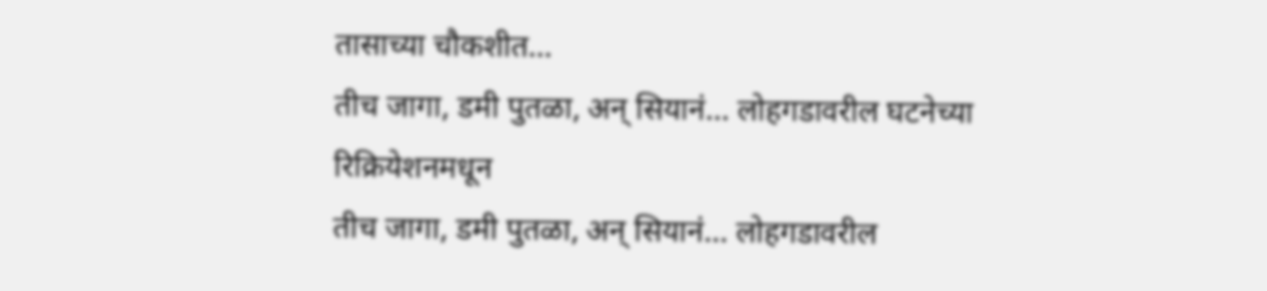तासाच्या चौकशीत...
तीच जागा, डमी पुतळा, अन् सियानं... लोहगडावरील घटनेच्या रिक्रियेशनमधून
तीच जागा, डमी पुतळा, अन् सियानं... लोहगडावरील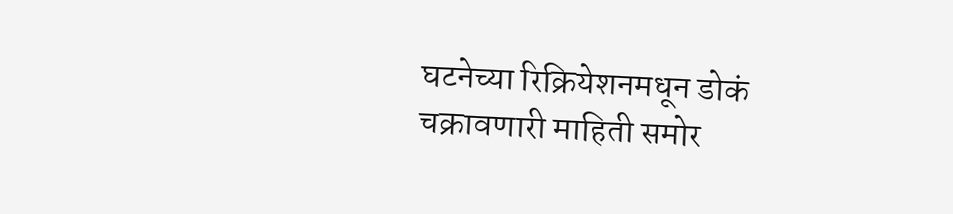घटनेच्या रिक्रियेशनमधून डोकं चक्रावणारी माहिती समोर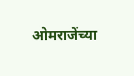ओमराजेंच्या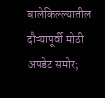बालेकिल्ल्यातील दौऱ्यापूर्वी मोठी अपडेट समोर;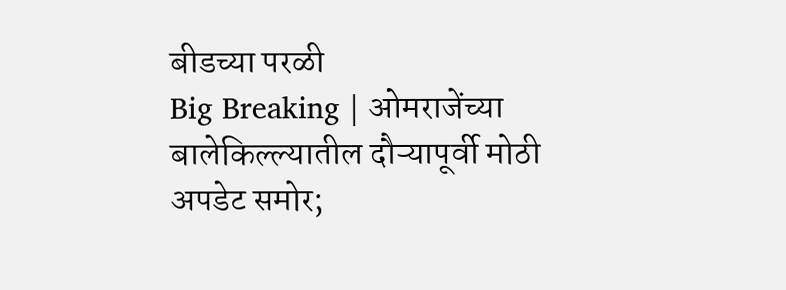बीडच्या परळी
Big Breaking | ओमराजेंच्या बालेकिल्ल्यातील दौऱ्यापूर्वी मोठी अपडेट समोर;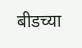बीडच्या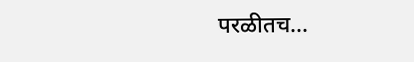परळीतच...